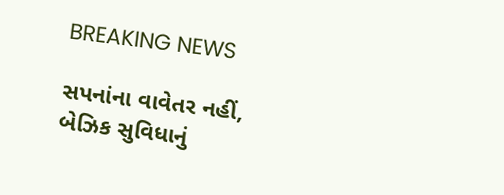BREAKING NEWS

સપનાંના વાવેતર નહીં, બેઝિક સુવિધાનું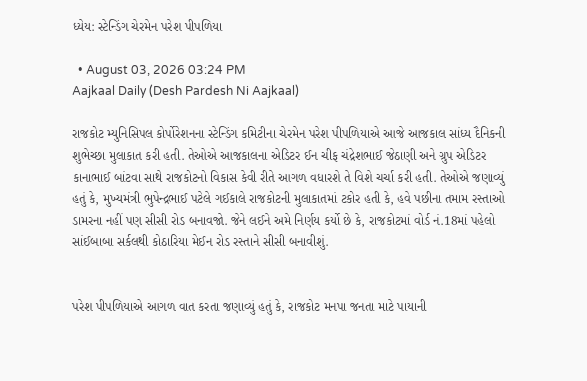ધ્યેય: સ્ટેન્ડિંગ ચેરમેન પરેશ પીપળિયા

  • August 03, 2026 03:24 PM
Aajkaal Daily (Desh Pardesh Ni Aajkaal)

રાજકોટ મ્યુનિસિપલ કોર્પોરેશનના સ્ટેન્ડિંગ કમિટીના ચેરમેન પરેશ પીપળિયાએ આજે આજકાલ સાંધ્ય દૈનિકની શુભેચ્છા મુલાકાત કરી હતી. તેઓએ આજકાલના એડિટર ઈન ચીફ ચંદ્રેશભાઈ જેઠાણી અને ગ્રુપ એડિટર કાનાભાઈ બાંટવા સાથે રાજકોટનો વિકાસ કેવી રીતે આગળ વધારશે તે વિશે ચર્ચા કરી હતી. તેઓએ જણાવ્યું હતું કે, મુખ્યમંત્રી ભુપેન્દ્રભાઈ પટેલે ગઈકાલે રાજકોટની મુલાકાતમાં ટકોર હતી કે, હવે પછીના તમામ રસ્તાઓ ડામરના નહીં પણ સીસી રોડ બનાવજો. જેને લઈને અમે નિર્ણય કર્યો છે કે, રાજકોટમાં વોર્ડ નં.18માં પહેલો સાંઈબાબા સર્કલથી કોઠારિયા મેઈન રોડ રસ્તાને સીસી બનાવીશું.


પરેશ પીપળિયાએ આગળ વાત કરતા જણાવ્યું હતું કે, રાજકોટ મનપા જનતા માટે પાયાની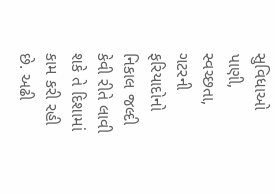સુવિધાઓ પાણી, સ્વચ્છતા, ગટરની ફરિયાદોનો નિકાલ જલ્દી કેવી રીતે લાવી શકે તે દિશામાં કામ કરી રહી છે. અઢી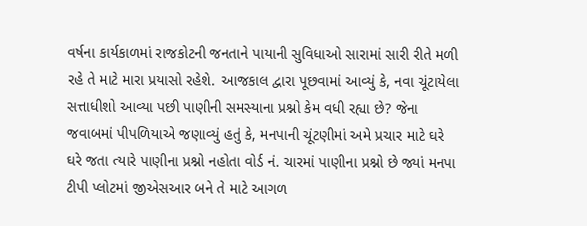વર્ષના કાર્યકાળમાં રાજકોટની જનતાને પાયાની સુવિધાઓ સારામાં સારી રીતે મળી રહે તે માટે મારા પ્રયાસો રહેશે. આજકાલ દ્વારા પૂછવામાં આવ્યું કે, નવા ચૂંટાયેલા સત્તાધીશો આવ્યા પછી પાણીની સમસ્યાના પ્રશ્નો કેમ વધી રહ્યા છે? જેના જવાબમાં પીપળિયાએ જણાવ્યું હતું કે, મનપાની ચૂંટણીમાં અમે પ્રચાર માટે ઘરે ઘરે જતા ત્યારે પાણીના પ્રશ્નો નહોતા વોર્ડ નં. ચારમાં પાણીના પ્રશ્નો છે જ્યાં મનપા ટીપી પ્લોટમાં જીએસઆર બને તે માટે આગળ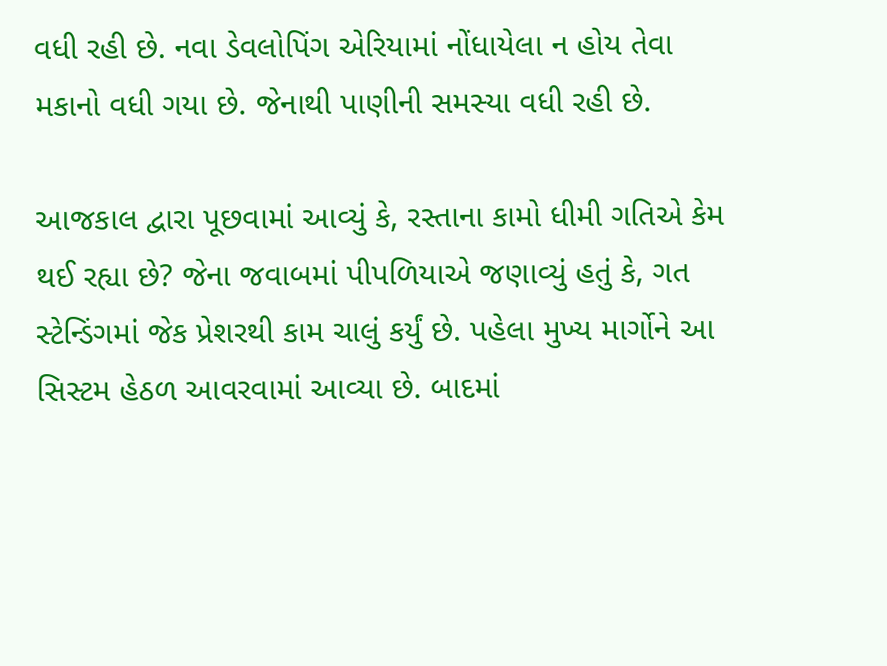વધી રહી છે. નવા ડેવલોપિંગ એરિયામાં નોંધાયેલા ન હોય તેવા મકાનો વધી ગયા છે. જેનાથી પાણીની સમસ્યા વધી રહી છે.

આજકાલ દ્વારા પૂછવામાં આવ્યું કે, રસ્તાના કામો ધીમી ગતિએ કેમ થઈ રહ્યા છે? જેના જવાબમાં પીપળિયાએ જણાવ્યું હતું કે, ગત સ્ટેન્ડિંગમાં જેક પ્રેશરથી કામ ચાલું કર્યું છે. પહેલા મુખ્ય માર્ગોને આ સિસ્ટમ હેઠળ આવરવામાં આવ્યા છે. બાદમાં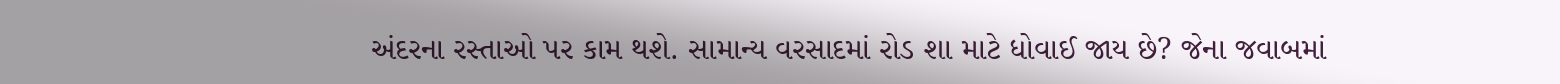અંદરના રસ્તાઓ પર કામ થશે. સામાન્ય વરસાદમાં રોડ શા માટે ધોવાઈ જાય છે? જેના જવાબમાં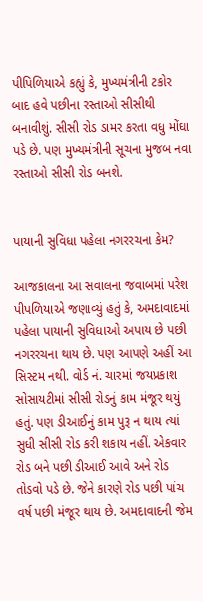પીપિળિયાએ કહ્યું કે, મુખ્યમંત્રીની ટકોર બાદ હવે પછીના રસ્તાઓ સીસીથી બનાવીશું. સીસી રોડ ડામર કરતા વધુ મોંઘા પડે છે. પણ મુખ્યમંત્રીની સૂચના મુજબ નવા રસ્તાઓ સીસી રોડ બનશે.


પાયાની સુવિધા પહેલા નગરરચના કેમ?

આજકાલના આ સવાલના જવાબમાં પરેશ પીપળિયાએ જણાવ્યું હતું કે, અમદાવાદમાં પહેલા પાયાની સુવિધાઓ અપાય છે પછી નગરરચના થાય છે. પણ આપણે અહીં આ સિસ્ટમ નથી. વોર્ડ નં. ચારમાં જયપ્રકાશ સોસાયટીમાં સીસી રોડનું કામ મંજૂર થયું હતું. પણ ડીઆઈનું કામ પુરૂ ન થાય ત્યાં સુધી સીસી રોડ કરી શકાય નહીં. એકવાર રોડ બને પછી ડીઆઈ આવે અને રોડ તોડવો પડે છે. જેને કારણે રોડ પછી પાંચ વર્ષ પછી મંજૂર થાય છે. અમદાવાદની જેમ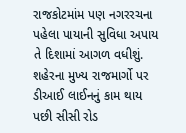રાજકોટમાંમ પણ નગરરચના પહેલા પાયાની સુવિધા અપાય તે દિશામાં આગળ વધીશું. શહેરના મુખ્ય રાજમાર્ગો પર ડીઆઈ લાઈનનું કામ થાય પછી સીસી રોડ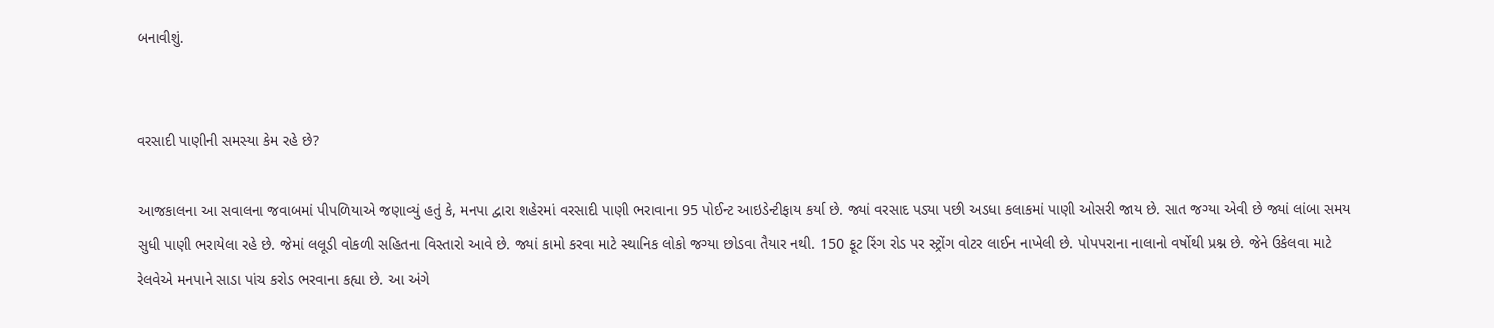બનાવીશું.


વરસાદી પાણીની સમસ્યા કેમ રહે છે?

આજકાલના આ સવાલના જવાબમાં પીપળિયાએ જણાવ્યું હતું કે, મનપા દ્વારા શહેરમાં વરસાદી પાણી ભરાવાના 95 પોઈન્ટ આઇડેન્ટીફાય કર્યા છે. જ્યાં વરસાદ પડ્યા પછી અડધા કલાકમાં પાણી ઓસરી જાય છે. સાત જગ્યા એવી છે જ્યાં લાંબા સમય સુધી પાણી ભરાયેલા રહે છે. જેમાં લલૂડી વોકળી સહિતના વિસ્તારો આવે છે. જ્યાં કામો કરવા માટે સ્થાનિક લોકો જગ્યા છોડવા તૈયાર નથી. 150 ફૂટ રિંગ રોડ પર સ્ટ્રોંગ વોટર લાઈન નાખેલી છે. પોપપરાના નાલાનો વર્ષોથી પ્રશ્ન છે. જેને ઉકેલવા માટે રેલવેએ મનપાને સાડા પાંચ કરોડ ભરવાના કહ્યા છે. આ અંગે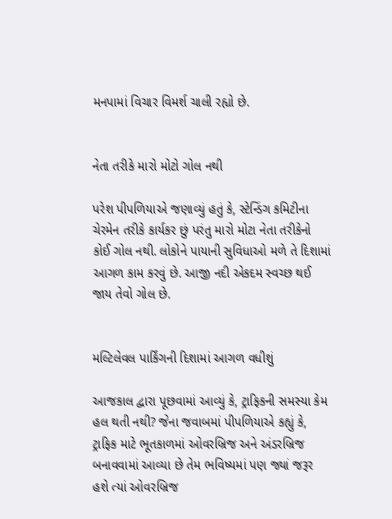મનપામાં વિચાર વિમર્શ ચાલી રહ્યો છે.


નેતા તરીકે મારો મોટો ગોલ નથી

પરેશ પીપળિયાએ જણાવ્યું હતું કે, સ્ટેન્ડિંગ કમિટીના ચેરમેન તરીકે કાર્યકર છું પરંતુ મારો મોટા નેતા તરીકેનો કોઈ ગોલ નથી. લોકોને પાયાની સુવિધાઓ મળે તે દિશામાં આગળ કામ કરવું છે. આજી નદી એકદમ સ્વચ્છ થઈ જાય તેવો ગોલ છે.


મલ્ટિલેવલ પાર્કિંગની દિશામાં આગળ વધીશું

આજકાલ દ્વારા પૂછવામાં આવ્યું કે, ટ્રાફિકની સમસ્યા કેમ હલ થતી નથી? જેના જવાબમાં પીપળિયાએ કહ્યું કે, ટ્રાફિક માટે ભૂતકાળમાં ઓવરબ્રિજ અને અંડરબ્રિજ બનાવવામાં આવ્યા છે તેમ ભવિષ્યમાં પણ જ્યાં જરૂર હશે ત્યાં ઓવરબ્રિજ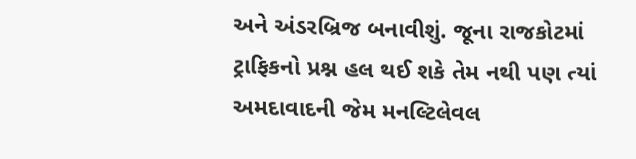અને અંડરબ્રિજ બનાવીશું. જૂના રાજકોટમાં ટ્રાફિકનો પ્રશ્ન હલ થઈ શકે તેમ નથી પણ ત્યાં અમદાવાદની જેમ મનલ્ટિલેવલ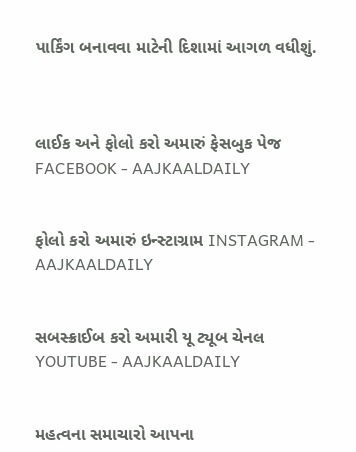પાર્કિંગ બનાવવા માટેની દિશામાં આગળ વધીશું.



લાઈક અને ફોલો કરો અમારું ફેસબુક પેજ FACEBOOK - AAJKAALDAILY


ફોલો કરો અમારું ઇન્સ્ટાગ્રામ INSTAGRAM - AAJKAALDAILY


સબસ્ક્રાઈબ કરો અમારી યૂ ટ્યૂબ ચેનલ YOUTUBE - AAJKAALDAILY


મહત્વના સમાચારો આપના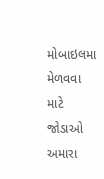મોબાઇલમા મેળવવા માટે જોડાઓ અમારા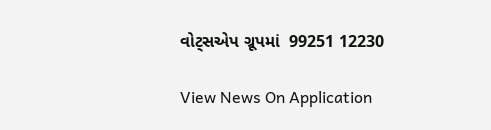વોટ્સએપ ગ્રૂપમાં  99251 12230

View News On Application